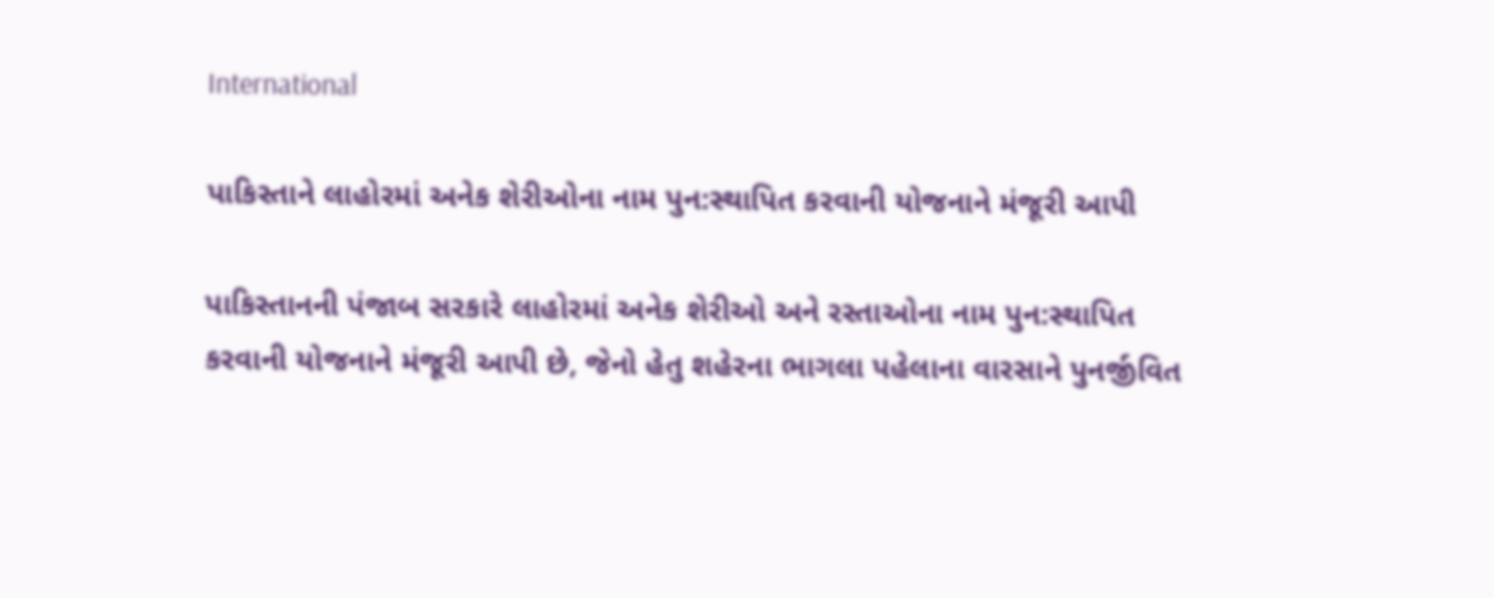International

પાકિસ્તાને લાહોરમાં અનેક શેરીઓના નામ પુન:સ્થાપિત કરવાની યોજનાને મંજૂરી આપી

પાકિસ્તાનની પંજાબ સરકારે લાહોરમાં અનેક શેરીઓ અને રસ્તાઓના નામ પુન:સ્થાપિત કરવાની યોજનાને મંજૂરી આપી છે, જેનો હેતુ શહેરના ભાગલા પહેલાના વારસાને પુનર્જીવિત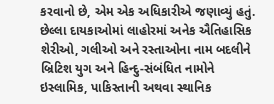કરવાનો છે, એમ એક અધિકારીએ જણાવ્યું હતું. છેલ્લા દાયકાઓમાં લાહોરમાં અનેક ઐતિહાસિક શેરીઓ, ગલીઓ અને રસ્તાઓના નામ બદલીને બ્રિટિશ યુગ અને હિન્દુ-સંબંધિત નામોને ઇસ્લામિક, પાકિસ્તાની અથવા સ્થાનિક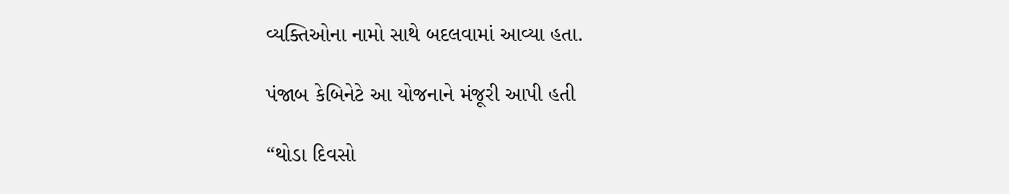વ્યક્તિઓના નામો સાથે બદલવામાં આવ્યા હતા.

પંજાબ કેબિનેટે આ યોજનાને મંજૂરી આપી હતી

“થોડા દિવસો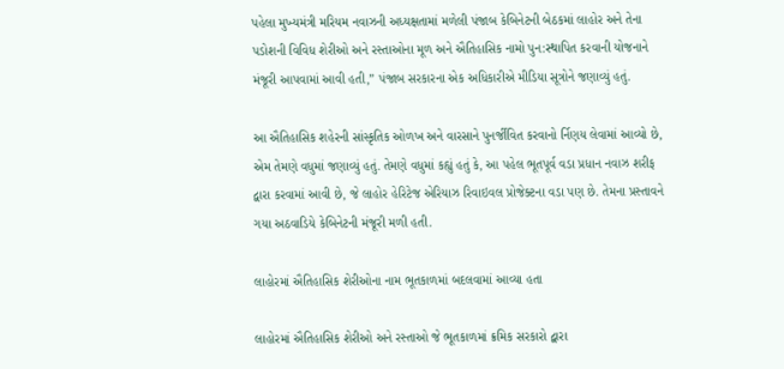પહેલા મુખ્યમંત્રી મરિયમ નવાઝની અધ્યક્ષતામાં મળેલી પંજાબ કેબિનેટની બેઠકમાં લાહોર અને તેના પડોશની વિવિધ શેરીઓ અને રસ્તાઓના મૂળ અને ઐતિહાસિક નામો પુન:સ્થાપિત કરવાની યોજનાને મંજૂરી આપવામાં આવી હતી,” પંજાબ સરકારના એક અધિકારીએ મીડિયા સૂત્રોને જણાવ્યું હતું.

આ ઐતિહાસિક શહેરની સાંસ્કૃતિક ઓળખ અને વારસાને પુનર્જીવિત કરવાનો ર્નિણય લેવામાં આવ્યો છે, એમ તેમણે વધુમાં જણાવ્યું હતું. તેમણે વધુમાં કહ્યું હતું કે, આ પહેલ ભૂતપૂર્વ વડા પ્રધાન નવાઝ શરીફ દ્વારા કરવામાં આવી છે, જે લાહોર હેરિટેજ એરિયાઝ રિવાઇવલ પ્રોજેક્ટના વડા પણ છે. તેમના પ્રસ્તાવને ગયા અઠવાડિયે કેબિનેટની મંજૂરી મળી હતી.

લાહોરમાં ઐતિહાસિક શેરીઓના નામ ભૂતકાળમાં બદલવામાં આવ્યા હતા

લાહોરમાં ઐતિહાસિક શેરીઓ અને રસ્તાઓ જે ભૂતકાળમાં ક્રમિક સરકારો દ્વારા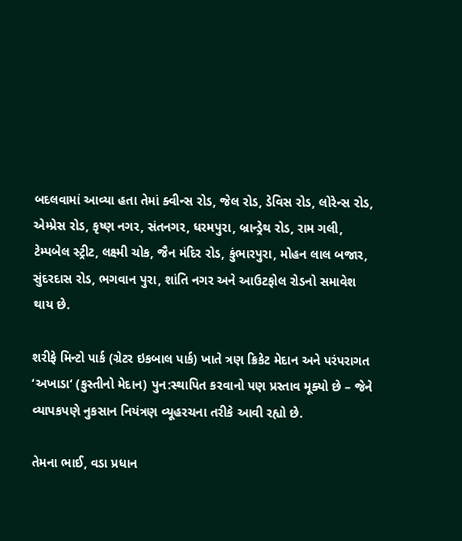બદલવામાં આવ્યા હતા તેમાં ક્વીન્સ રોડ, જેલ રોડ, ડેવિસ રોડ, લોરેન્સ રોડ, એમ્પ્રેસ રોડ, કૃષ્ણ નગર, સંતનગર, ધરમપુરા, બ્રાન્ડ્રેથ રોડ, રામ ગલી, ટેમ્પબેલ સ્ટ્રીટ, લક્ષ્મી ચોક, જૈન મંદિર રોડ, કુંભારપુરા, મોહન લાલ બજાર, સુંદરદાસ રોડ, ભગવાન પુરા, શાંતિ નગર અને આઉટફોલ રોડનો સમાવેશ થાય છે.

શરીફે મિન્ટો પાર્ક (ગ્રેટર ઇકબાલ પાર્ક) ખાતે ત્રણ ક્રિકેટ મેદાન અને પરંપરાગત ‘અખાડા‘ (કુસ્તીનો મેદાન) પુન:સ્થાપિત કરવાનો પણ પ્રસ્તાવ મૂક્યો છે – જેને વ્યાપકપણે નુકસાન નિયંત્રણ વ્યૂહરચના તરીકે આવી રહ્યો છે.

તેમના ભાઈ, વડા પ્રધાન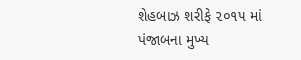શેહબાઝ શરીફે ૨૦૧૫ માં પંજાબના મુખ્ય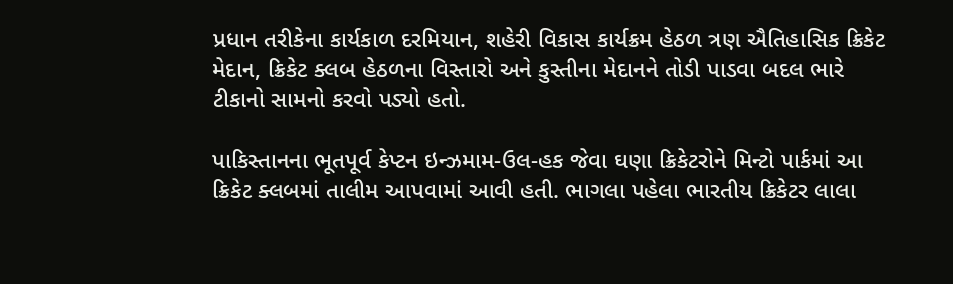પ્રધાન તરીકેના કાર્યકાળ દરમિયાન, શહેરી વિકાસ કાર્યક્રમ હેઠળ ત્રણ ઐતિહાસિક ક્રિકેટ મેદાન, ક્રિકેટ ક્લબ હેઠળના વિસ્તારો અને કુસ્તીના મેદાનને તોડી પાડવા બદલ ભારે ટીકાનો સામનો કરવો પડ્યો હતો.

પાકિસ્તાનના ભૂતપૂર્વ કેપ્ટન ઇન્ઝમામ-ઉલ-હક જેવા ઘણા ક્રિકેટરોને મિન્ટો પાર્કમાં આ ક્રિકેટ ક્લબમાં તાલીમ આપવામાં આવી હતી. ભાગલા પહેલા ભારતીય ક્રિકેટર લાલા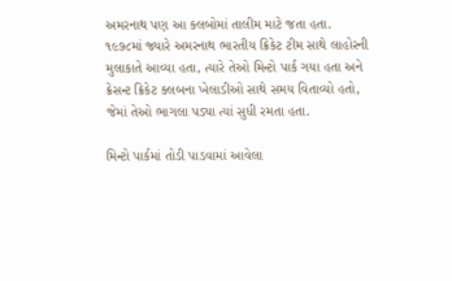અમરનાથ પણ આ ક્લબોમાં તાલીમ માટે જતા હતા. ૧૯૭૮માં જ્યારે અમરનાથ ભારતીય ક્રિકેટ ટીમ સાથે લાહોરની મુલાકાતે આવ્યા હતા, ત્યારે તેઓ મિન્ટો પાર્ક ગયા હતા અને ક્રેસન્ટ ક્રિકેટ ક્લબના ખેલાડીઓ સાથે સમય વિતાવ્યો હતો, જેમાં તેઓ ભાગલા પડ્યા ત્યાં સુધી રમતા હતા.

મિન્ટો પાર્કમાં તોડી પાડવામાં આવેલા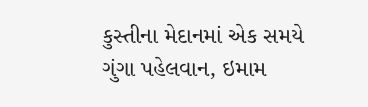કુસ્તીના મેદાનમાં એક સમયે ગુંગા પહેલવાન, ઇમામ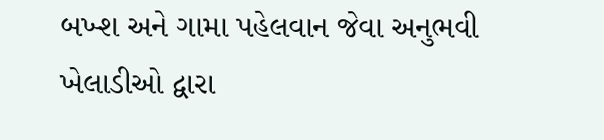બખ્શ અને ગામા પહેલવાન જેવા અનુભવી ખેલાડીઓ દ્વારા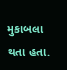મુકાબલા થતા હતા.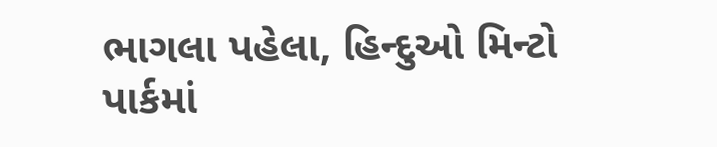ભાગલા પહેલા, હિન્દુઓ મિન્ટો પાર્કમાં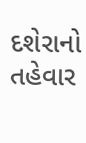દશેરાનો તહેવાર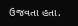ઉજવતા હતા.